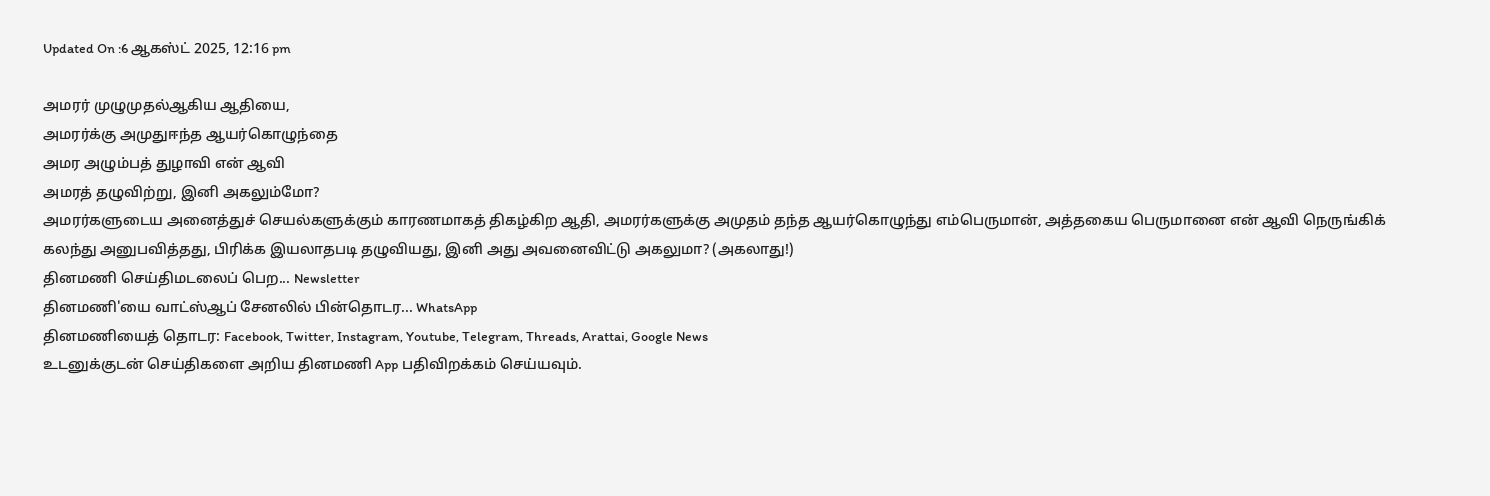Updated On :6 ஆகஸ்ட் 2025, 12:16 pm

அமரர் முழுமுதல்ஆகிய ஆதியை,
அமரர்க்கு அமுதுஈந்த ஆயர்கொழுந்தை
அமர அழும்பத் துழாவி என் ஆவி
அமரத் தழுவிற்று, இனி அகலும்மோ?
அமரர்களுடைய அனைத்துச் செயல்களுக்கும் காரணமாகத் திகழ்கிற ஆதி, அமரர்களுக்கு அமுதம் தந்த ஆயர்கொழுந்து எம்பெருமான், அத்தகைய பெருமானை என் ஆவி நெருங்கிக் கலந்து அனுபவித்தது, பிரிக்க இயலாதபடி தழுவியது, இனி அது அவனைவிட்டு அகலுமா? (அகலாது!)
தினமணி செய்திமடலைப் பெற... Newsletter
தினமணி'யை வாட்ஸ்ஆப் சேனலில் பின்தொடர... WhatsApp
தினமணியைத் தொடர: Facebook, Twitter, Instagram, Youtube, Telegram, Threads, Arattai, Google News
உடனுக்குடன் செய்திகளை அறிய தினமணி App பதிவிறக்கம் செய்யவும்.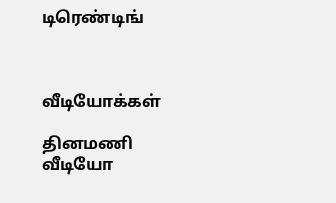டிரெண்டிங்



வீடியோக்கள்

தினமணி வீடியோ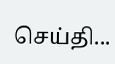செய்தி...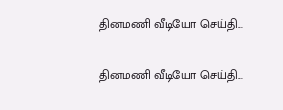தினமணி வீடியோ செய்தி...

தினமணி வீடியோ செய்தி...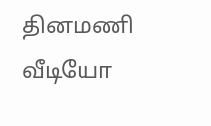தினமணி வீடியோ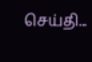செய்தி...